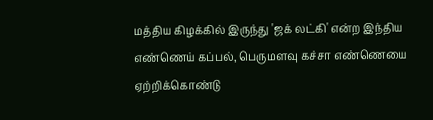மத்திய கிழக்கில் இருந்து 'ஜக் லட்கி' என்ற இந்திய எண்ணெய் கப்பல், பெருமளவு கச்சா எண்ணெயை ஏற்றிக்கொண்டு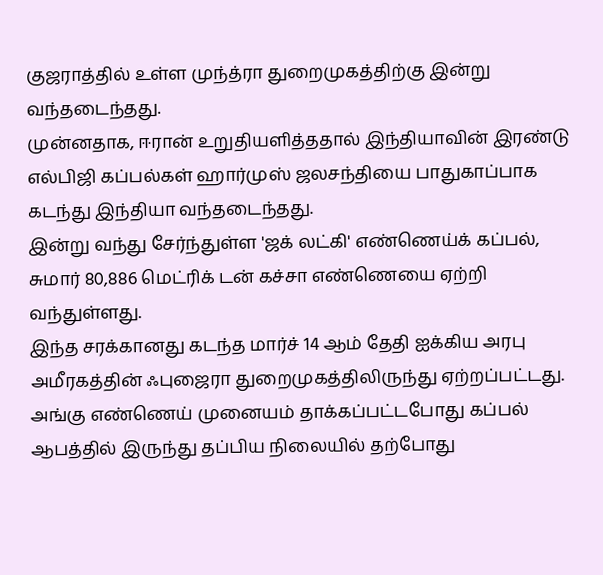குஜராத்தில் உள்ள முந்த்ரா துறைமுகத்திற்கு இன்று வந்தடைந்தது.
முன்னதாக, ஈரான் உறுதியளித்ததால் இந்தியாவின் இரண்டு எல்பிஜி கப்பல்கள் ஹார்முஸ் ஜலசந்தியை பாதுகாப்பாக கடந்து இந்தியா வந்தடைந்தது.
இன்று வந்து சேர்ந்துள்ள 'ஜக் லட்கி' எண்ணெய்க் கப்பல், சுமார் 80,886 மெட்ரிக் டன் கச்சா எண்ணெயை ஏற்றி வந்துள்ளது.
இந்த சரக்கானது கடந்த மார்ச் 14 ஆம் தேதி ஐக்கிய அரபு அமீரகத்தின் ஃபுஜைரா துறைமுகத்திலிருந்து ஏற்றப்பட்டது.
அங்கு எண்ணெய் முனையம் தாக்கப்பட்டபோது கப்பல் ஆபத்தில் இருந்து தப்பிய நிலையில் தற்போது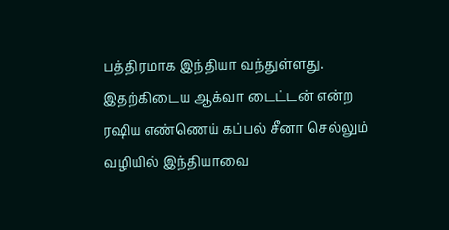பத்திரமாக இந்தியா வந்துள்ளது.
இதற்கிடைய ஆக்வா டைட்டன் என்ற ரஷிய எண்ணெய் கப்பல் சீனா செல்லும் வழியில் இந்தியாவை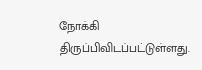நோக்கி திருப்பிவிடப்பட்டுள்ளது.